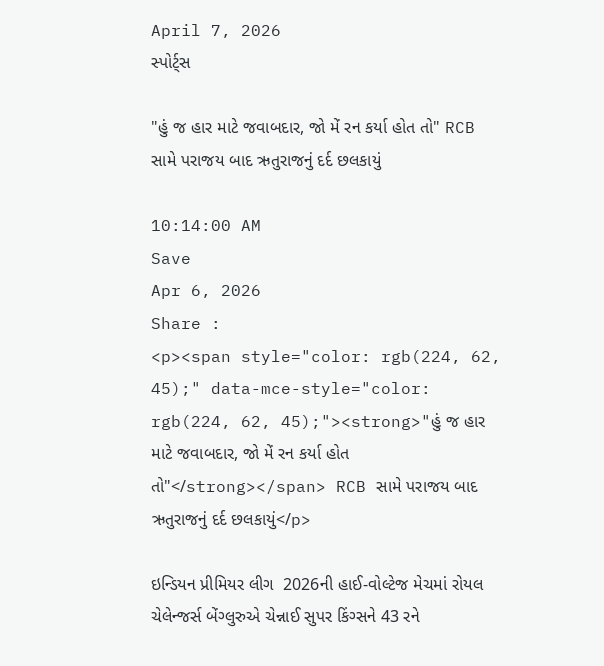April 7, 2026
સ્પોર્ટ્સ

"હું જ હાર માટે જવાબદાર, જો મેં રન કર્યા હોત તો" RCB સામે પરાજય બાદ ઋતુરાજનું દર્દ છલકાયું

10:14:00 AM
Save
Apr 6, 2026
Share :
<p><span style="color: rgb(224, 62, 45);" data-mce-style="color: rgb(224, 62, 45);"><strong>"હું જ હાર માટે જવાબદાર, જો મેં રન કર્યા હોત તો"</strong></span> RCB સામે પરાજય બાદ ઋતુરાજનું દર્દ છલકાયું</p>

ઇન્ડિયન પ્રીમિયર લીગ  2026ની હાઈ-વોલ્ટેજ મેચમાં રોયલ ચેલેન્જર્સ બેંગ્લુરુએ ચેન્નાઈ સુપર કિંગ્સને 43 રને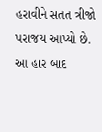હરાવીને સતત ત્રીજો પરાજય આપ્યો છે. આ હાર બાદ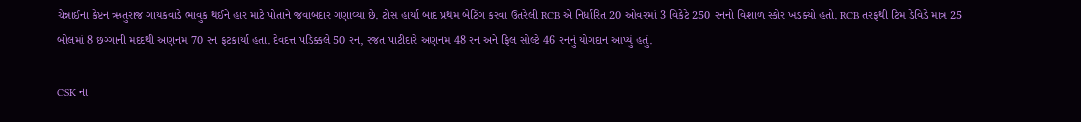ચેન્નાઈના કેપ્ટન ઋતુરાજ ગાયકવાડે ભાવુક થઈને હાર માટે પોતાને જવાબદાર ગણાવ્યા છે. ટોસ હાર્યા બાદ પ્રથમ બેટિંગ કરવા ઉતરેલી RCB એ નિર્ધારિત 20 ઓવરમાં 3 વિકેટે 250 રનનો વિશાળ સ્કોર ખડક્યો હતો. RCB તરફથી ટિમ ડેવિડે માત્ર 25 બોલમાં 8 છગ્ગાની મદદથી અણનમ 70 રન ફટકાર્યા હતા. દેવદત્ત પડિક્કલે 50 રન, રજત પાટીદારે અણનમ 48 રન અને ફિલ સોલ્ટે 46 રનનું યોગદાન આપ્યું હતું.

CSK ના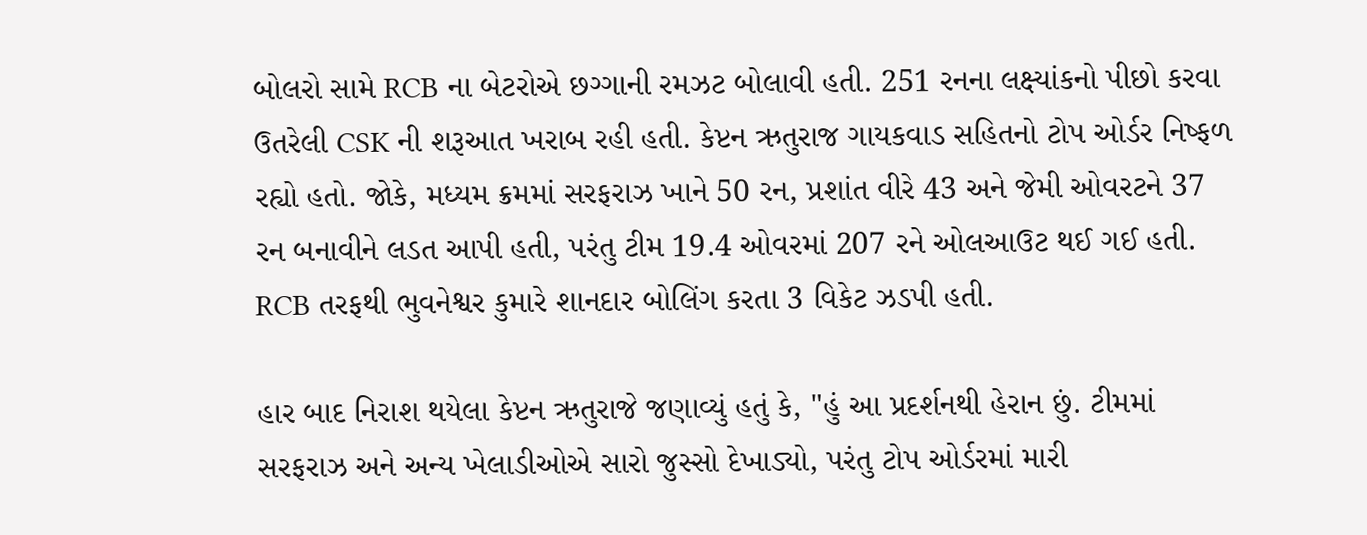બોલરો સામે RCB ના બેટરોએ છગ્ગાની રમઝટ બોલાવી હતી. 251 રનના લક્ષ્યાંકનો પીછો કરવા ઉતરેલી CSK ની શરૂઆત ખરાબ રહી હતી. કેપ્ટન ઋતુરાજ ગાયકવાડ સહિતનો ટોપ ઓર્ડર નિષ્ફળ રહ્યો હતો. જોકે, મધ્યમ ક્રમમાં સરફરાઝ ખાને 50 રન, પ્રશાંત વીરે 43 અને જેમી ઓવરટને 37 રન બનાવીને લડત આપી હતી, પરંતુ ટીમ 19.4 ઓવરમાં 207 રને ઓલઆઉટ થઈ ગઈ હતી. RCB તરફથી ભુવનેશ્વર કુમારે શાનદાર બોલિંગ કરતા 3 વિકેટ ઝડપી હતી.

હાર બાદ નિરાશ થયેલા કેપ્ટન ઋતુરાજે જણાવ્યું હતું કે, "હું આ પ્રદર્શનથી હેરાન છું. ટીમમાં સરફરાઝ અને અન્ય ખેલાડીઓએ સારો જુસ્સો દેખાડ્યો, પરંતુ ટોપ ઓર્ડરમાં મારી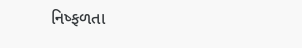નિષ્ફળતા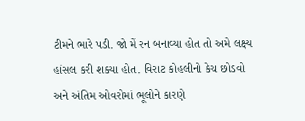ટીમને ભારે પડી. જો મેં રન બનાવ્યા હોત તો અમે લક્ષ્ય હાંસલ કરી શક્યા હોત. વિરાટ કોહલીનો કેચ છોડવો અને અંતિમ ઓવરોમાં ભૂલોને કારણે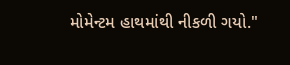મોમેન્ટમ હાથમાંથી નીકળી ગયો."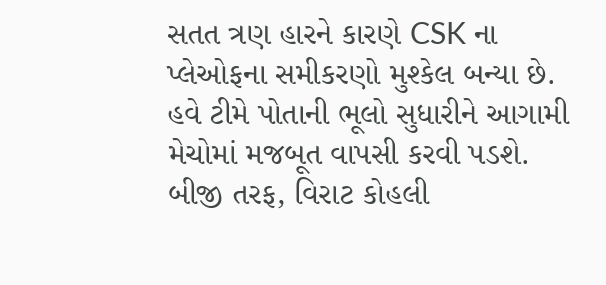સતત ત્રણ હારને કારણે CSK ના પ્લેઓફના સમીકરણો મુશ્કેલ બન્યા છે. હવે ટીમે પોતાની ભૂલો સુધારીને આગામી મેચોમાં મજબૂત વાપસી કરવી પડશે. બીજી તરફ, વિરાટ કોહલી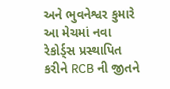અને ભુવનેશ્વર કુમારે આ મેચમાં નવા રેકોર્ડ્સ પ્રસ્થાપિત કરીને RCB ની જીતને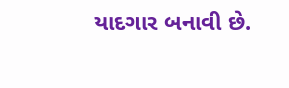યાદગાર બનાવી છે.